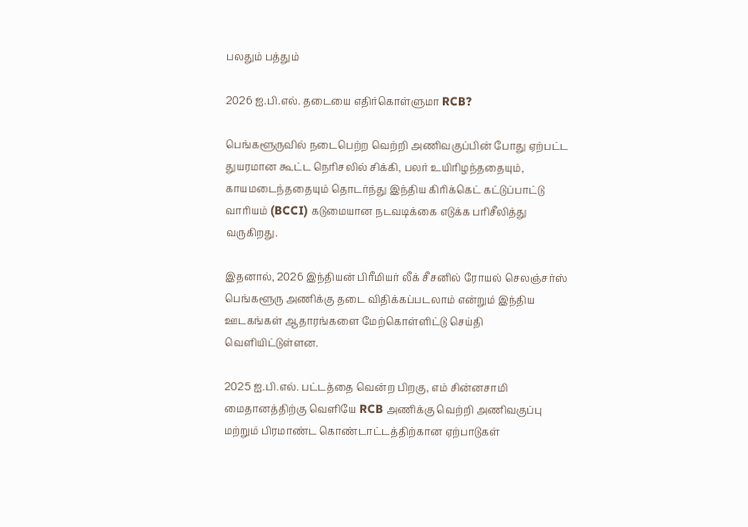பலதும் பத்தும்

2026 ஐ.பி.எல். தடையை எதிர்கொள்ளுமா RCB?

பெங்களூருவில் நடைபெற்ற வெற்றி அணிவகுப்பின் போது ஏற்பட்ட துயரமான கூட்ட நெரிசலில் சிக்கி, பலர் உயிரிழந்ததையும், காயமடைந்ததையும் தொடர்ந்து இந்திய கிரிக்கெட் கட்டுப்பாட்டு வாரியம் (BCCI) கடுமையான நடவடிக்கை எடுக்க பரிசீலித்து வருகிறது.

இதனால், 2026 இந்தியன் பிரீமியர் லீக் சீசனில் ரோயல் செலஞ்சர்ஸ் பெங்களூரு அணிக்கு தடை விதிக்கப்படலாம் என்றும் இந்திய ஊடகங்கள் ஆதாரங்களை மேற்கொள்ளிட்டு செய்தி வெளியிட்டுள்ளன.

2025 ஐ.பி.எல். பட்டத்தை வென்ற பிறகு, எம் சின்னசாமி மைதானத்திற்கு வெளியே RCB அணிக்கு வெற்றி அணிவகுப்பு மற்றும் பிரமாண்ட கொண்டாட்டத்திற்கான ஏற்பாடுகள்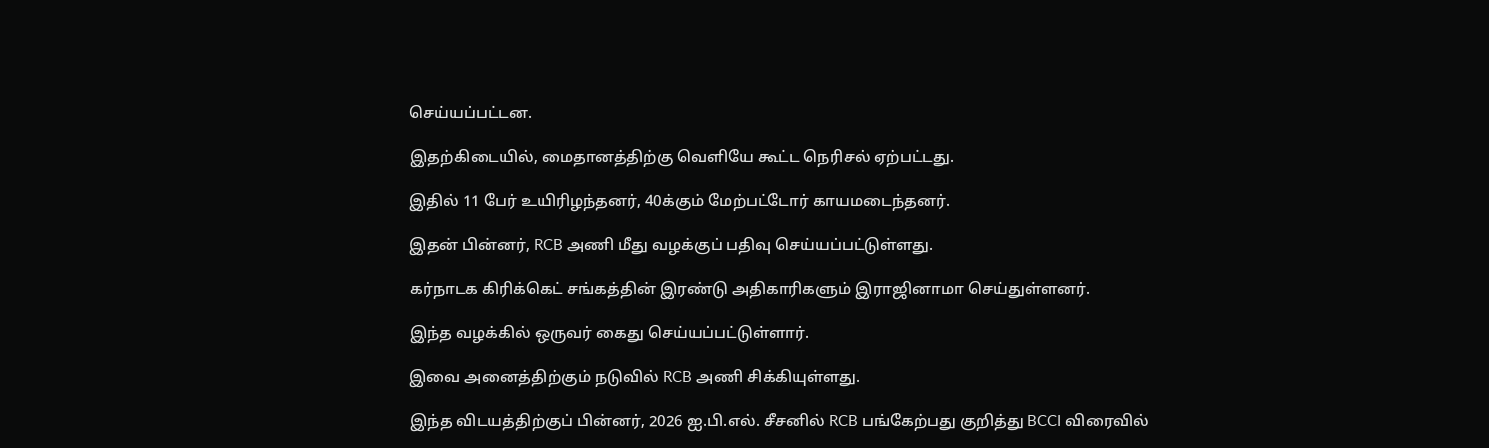செய்யப்பட்டன.

இதற்கிடையில், மைதானத்திற்கு வெளியே கூட்ட நெரிசல் ஏற்பட்டது.

இதில் 11 பேர் உயிரிழந்தனர், 40க்கும் மேற்பட்டோர் காயமடைந்தனர்.

இதன் பின்னர், RCB அணி மீது வழக்குப் பதிவு செய்யப்பட்டுள்ளது.

கர்நாடக கிரிக்கெட் சங்கத்தின் இரண்டு அதிகாரிகளும் இராஜினாமா செய்துள்ளனர்.

இந்த வழக்கில் ஒருவர் கைது செய்யப்பட்டுள்ளார்.

இவை அனைத்திற்கும் நடுவில் RCB அணி சிக்கியுள்ளது.

இந்த விடயத்திற்குப் பின்னர், 2026 ஐ.பி.எல். சீசனில் RCB பங்கேற்பது குறித்து BCCI விரைவில்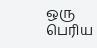ஒரு பெரிய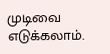முடிவை எடுக்கலாம்.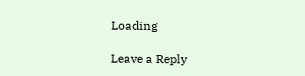Loading

Leave a Reply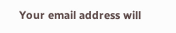Your email address will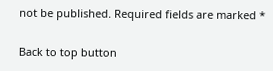not be published. Required fields are marked *

Back to top button